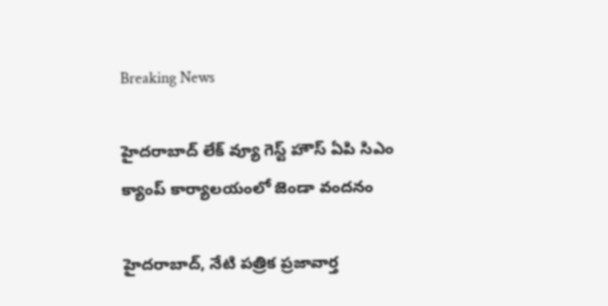Breaking News

హైదరాబాద్ లేక్ వ్యూ గెస్ట్ హౌస్ ఏపి సిఎం క్యాంప్ కార్యాలయంలో జెండా వందనం

హైదరాబాద్, నేటి పత్రిక ప్రజావార్త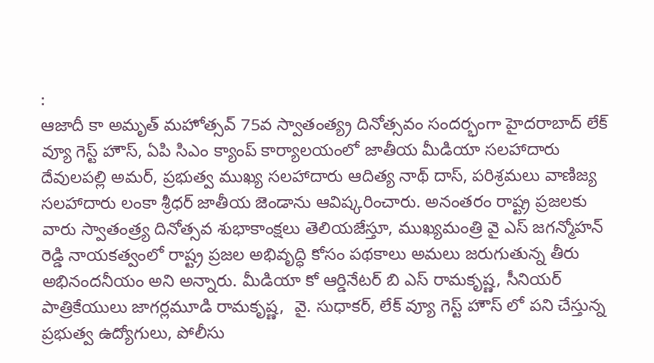:
ఆజాదీ కా అమృత్ మహోత్సవ్ 75వ స్వాతంత్య్ర దినోత్సవం సందర్భంగా హైదరాబాద్ లేక్ వ్యూ గెస్ట్ హౌస్, ఏపి సిఎం క్యాంప్ కార్యాలయంలో జాతీయ మీడియా సలహాదారు దేవులపల్లి అమర్, ప్రభుత్వ ముఖ్య సలహాదారు ఆదిత్య నాథ్ దాస్, పరిశ్రమలు వాణిజ్య సలహాదారు లంకా శ్రీధర్ జాతీయ జెండాను ఆవిష్కరించారు. అనంతరం రాష్ట్ర ప్రజలకు వారు స్వాతంత్ర్య దినోత్సవ శుభాకాంక్షలు తెలియజేస్తూ, ముఖ్యమంత్రి వై ఎస్ జగన్మోహన్ రెడ్డి నాయకత్వంలో రాష్ట్ర ప్రజల అభివృద్ధి కోసం పథకాలు అమలు జరుగుతున్న తీరు అభినందనీయం అని అన్నారు. మీడియా కో ఆర్డినేటర్ బి ఎస్ రామకృష్ణ, సీనియర్ పాత్రికేయులు జాగర్లమూడి రామకృష్ణ,  వై. సుధాకర్, లేక్ వ్యూ గెస్ట్ హౌస్ లో పని చేస్తున్న ప్రభుత్వ ఉద్యోగులు, పోలీసు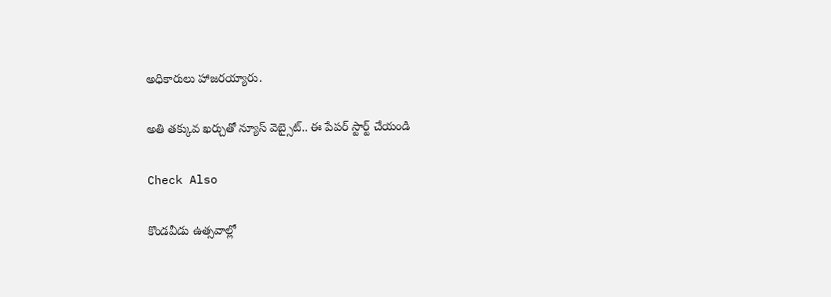అధికారులు హాజరయ్యారు.

అతి తక్కువ ఖర్చుతో న్యూస్ వెబ్సైట్.. ఈ పేపర్ స్టార్ట్ చేయండి

Check Also

కొండవీడు ఉత్సవాల్లో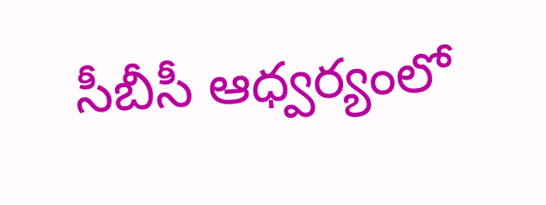సీబీసీ ఆధ్వర్యంలో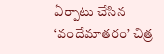ఏర్పాటు చేసిన ‘వందేమాతరం’ చిత్ర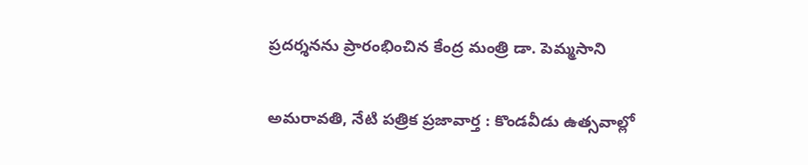ప్రదర్శనను ప్రారంభించిన కేంద్ర మంత్రి డా. పెమ్మసాని

అమరావతి, నేటి పత్రిక ప్రజావార్త : కొండవీడు ఉత్సవాల్లో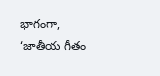భాగంగా, ‘జాతీయ గీతం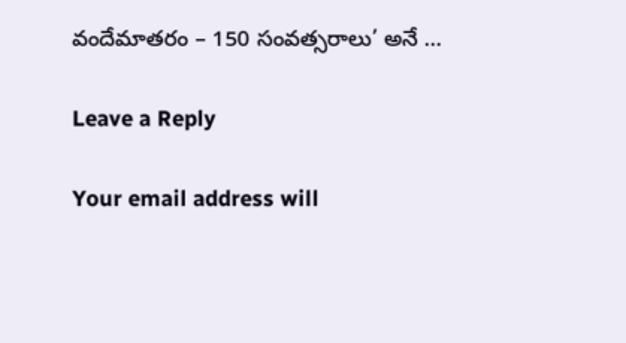వందేమాతరం – 150 సంవత్సరాలు’ అనే …

Leave a Reply

Your email address will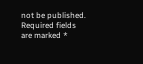not be published. Required fields are marked *